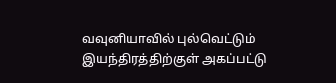வவுனியாவில் புல்வெட்டும் இயந்திரத்திற்குள் அகப்பட்டு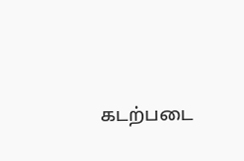கடற்படை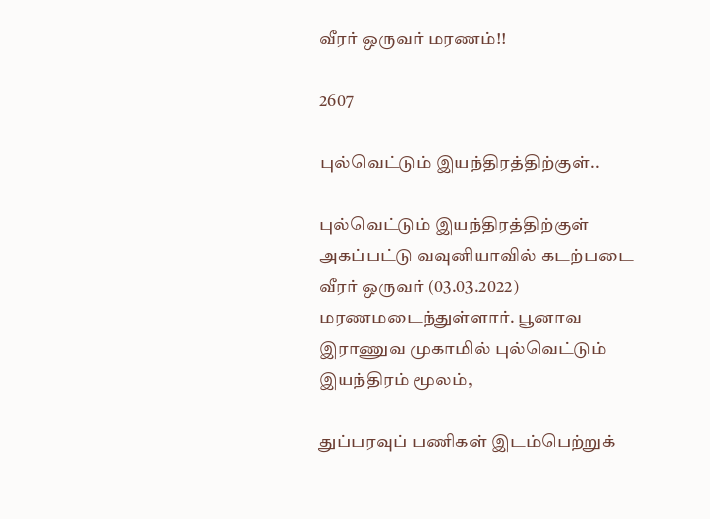வீரர் ஒருவர் மரணம்!!

2607

புல்வெட்டும் இயந்திரத்திற்குள்..

புல்வெட்டும் இயந்திரத்திற்குள் அகப்பட்டு வவுனியாவில் கடற்படை வீரர் ஒருவர் (03.03.2022) மரணமடைந்துள்ளார். பூனாவ இராணுவ முகாமில் புல்வெட்டும் இயந்திரம் மூலம்,

துப்பரவுப் பணிகள் இடம்பெற்றுக்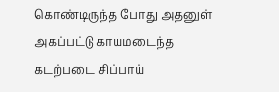கொண்டிருந்த போது அதனுள் அகப்பட்டு காயமடைந்த கடற்படை சிப்பாய்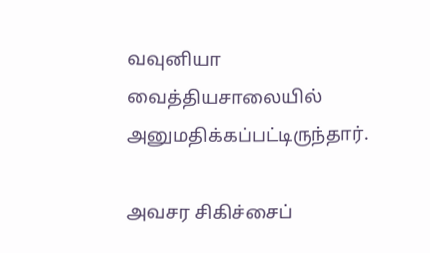வவுனியா வைத்தியசாலையில் அனுமதிக்கப்பட்டிருந்தார்.

அவசர சிகிச்சைப்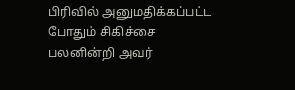பிரிவில் அனுமதிக்கப்பட்ட போதும் சிகிச்சை பலனின்றி அவர்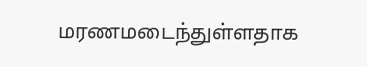மரணமடைந்துள்ளதாக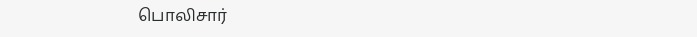பொலிசார்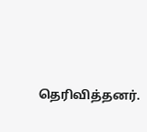தெரிவித்தனர்.